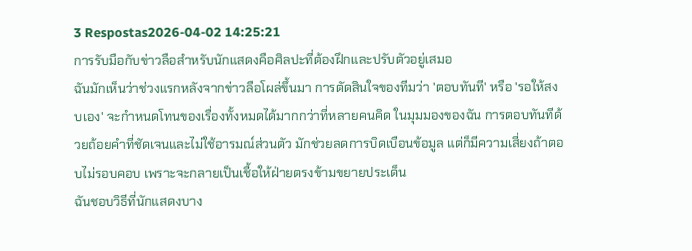3 Respostas2026-04-02 14:25:21
การรับมือกับข่าวลือสำหรับนักแสดงคือศิลปะที่ต้องฝึกและปรับตัวอยู่เสมอ
ฉันมักเห็นว่าช่วงแรกหลังจากข่าวลือโผล่ขึ้นมา การตัดสินใจของทีมว่า 'ตอบทันที' หรือ 'รอให้สงบเอง' จะกำหนดโทนของเรื่องทั้งหมดได้มากกว่าที่หลายคนคิด ในมุมมองของฉัน การตอบทันทีด้วยถ้อยคำที่ชัดเจนและไม่ใช้อารมณ์ส่วนตัว มักช่วยลดการบิดเบือนข้อมูล แต่ก็มีความเสี่ยงถ้าตอบไม่รอบคอบ เพราะจะกลายเป็นเชื้อให้ฝ่ายตรงข้ามขยายประเด็น
ฉันชอบวิธีที่นักแสดงบาง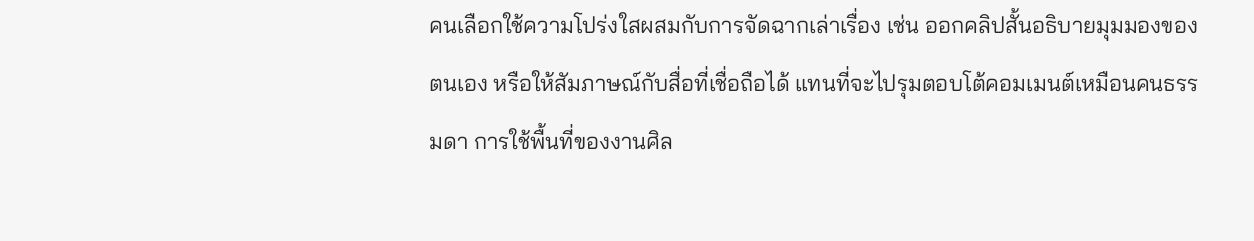คนเลือกใช้ความโปร่งใสผสมกับการจัดฉากเล่าเรื่อง เช่น ออกคลิปสั้นอธิบายมุมมองของตนเอง หรือให้สัมภาษณ์กับสื่อที่เชื่อถือได้ แทนที่จะไปรุมตอบโต้คอมเมนต์เหมือนคนธรรมดา การใช้พื้นที่ของงานศิล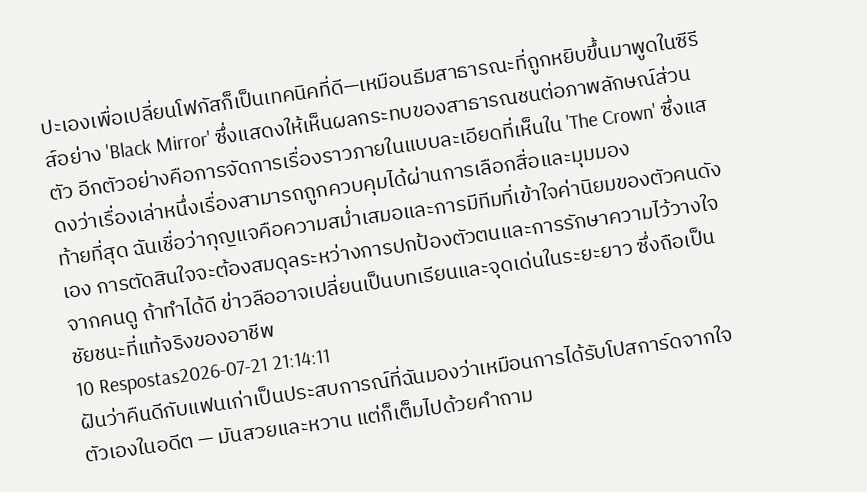ปะเองเพื่อเปลี่ยนโฟกัสก็เป็นเทคนิคที่ดี—เหมือนธีมสาธารณะที่ถูกหยิบขึ้นมาพูดในซีรีส์อย่าง 'Black Mirror' ซึ่งแสดงให้เห็นผลกระทบของสาธารณชนต่อภาพลักษณ์ส่วนตัว อีกตัวอย่างคือการจัดการเรื่องราวภายในแบบละเอียดที่เห็นใน 'The Crown' ซึ่งแสดงว่าเรื่องเล่าหนึ่งเรื่องสามารถถูกควบคุมได้ผ่านการเลือกสื่อและมุมมอง
ท้ายที่สุด ฉันเชื่อว่ากุญแจคือความสม่ำเสมอและการมีทีมที่เข้าใจค่านิยมของตัวคนดังเอง การตัดสินใจจะต้องสมดุลระหว่างการปกป้องตัวตนและการรักษาความไว้วางใจจากคนดู ถ้าทำได้ดี ข่าวลืออาจเปลี่ยนเป็นบทเรียนและจุดเด่นในระยะยาว ซึ่งถือเป็นชัยชนะที่แท้จริงของอาชีพ
10 Respostas2026-07-21 21:14:11
ฝันว่าคืนดีกับแฟนเก่าเป็นประสบการณ์ที่ฉันมองว่าเหมือนการได้รับโปสการ์ดจากใจตัวเองในอดีต — มันสวยและหวาน แต่ก็เต็มไปด้วยคำถาม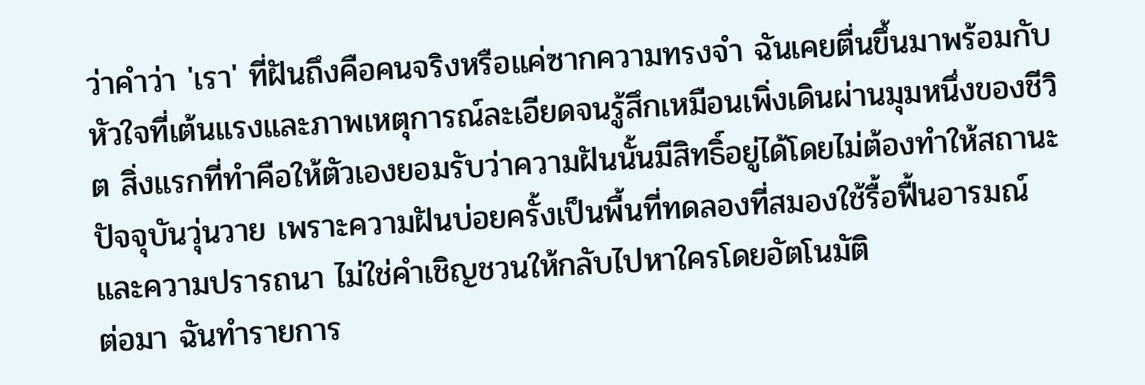ว่าคำว่า 'เรา' ที่ฝันถึงคือคนจริงหรือแค่ซากความทรงจำ ฉันเคยตื่นขึ้นมาพร้อมกับหัวใจที่เต้นแรงและภาพเหตุการณ์ละเอียดจนรู้สึกเหมือนเพิ่งเดินผ่านมุมหนึ่งของชีวิต สิ่งแรกที่ทำคือให้ตัวเองยอมรับว่าความฝันนั้นมีสิทธิ์อยู่ได้โดยไม่ต้องทำให้สถานะปัจจุบันวุ่นวาย เพราะความฝันบ่อยครั้งเป็นพื้นที่ทดลองที่สมองใช้รื้อฟื้นอารมณ์และความปรารถนา ไม่ใช่คำเชิญชวนให้กลับไปหาใครโดยอัตโนมัติ
ต่อมา ฉันทำรายการ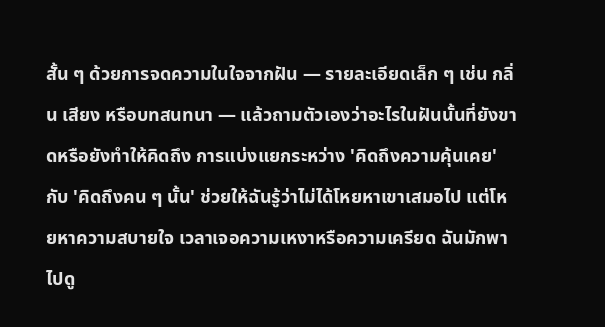สั้น ๆ ด้วยการจดความในใจจากฝัน — รายละเอียดเล็ก ๆ เช่น กลิ่น เสียง หรือบทสนทนา — แล้วถามตัวเองว่าอะไรในฝันนั้นที่ยังขาดหรือยังทำให้คิดถึง การแบ่งแยกระหว่าง 'คิดถึงความคุ้นเคย' กับ 'คิดถึงคน ๆ นั้น' ช่วยให้ฉันรู้ว่าไม่ได้โหยหาเขาเสมอไป แต่โหยหาความสบายใจ เวลาเจอความเหงาหรือความเครียด ฉันมักพาไปดู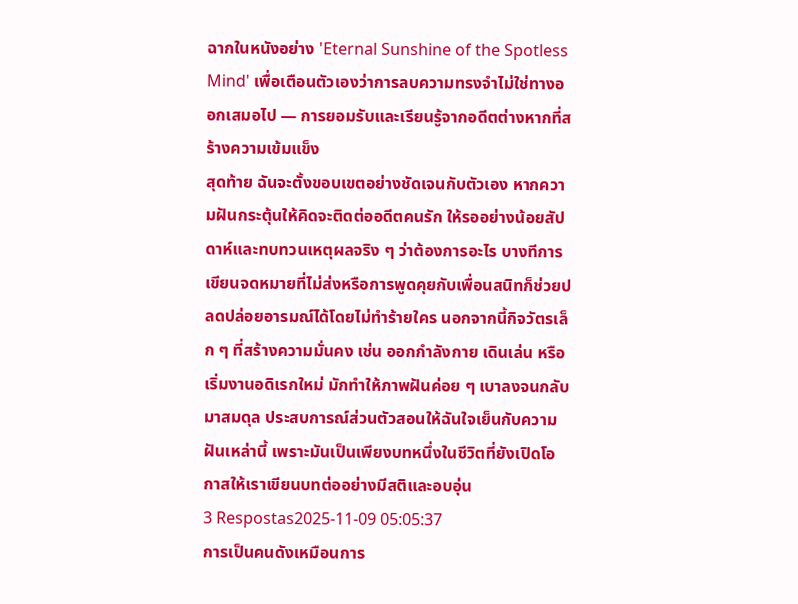ฉากในหนังอย่าง 'Eternal Sunshine of the Spotless Mind' เพื่อเตือนตัวเองว่าการลบความทรงจำไม่ใช่ทางออกเสมอไป — การยอมรับและเรียนรู้จากอดีตต่างหากที่สร้างความเข้มแข็ง
สุดท้าย ฉันจะตั้งขอบเขตอย่างชัดเจนกับตัวเอง หากความฝันกระตุ้นให้คิดจะติดต่ออดีตคนรัก ให้รออย่างน้อยสัปดาห์และทบทวนเหตุผลจริง ๆ ว่าต้องการอะไร บางทีการเขียนจดหมายที่ไม่ส่งหรือการพูดคุยกับเพื่อนสนิทก็ช่วยปลดปล่อยอารมณ์ได้โดยไม่ทำร้ายใคร นอกจากนี้กิจวัตรเล็ก ๆ ที่สร้างความมั่นคง เช่น ออกกำลังกาย เดินเล่น หรือเริ่มงานอดิเรกใหม่ มักทำให้ภาพฝันค่อย ๆ เบาลงจนกลับมาสมดุล ประสบการณ์ส่วนตัวสอนให้ฉันใจเย็นกับความฝันเหล่านี้ เพราะมันเป็นเพียงบทหนึ่งในชีวิตที่ยังเปิดโอกาสให้เราเขียนบทต่ออย่างมีสติและอบอุ่น
3 Respostas2025-11-09 05:05:37
การเป็นคนดังเหมือนการ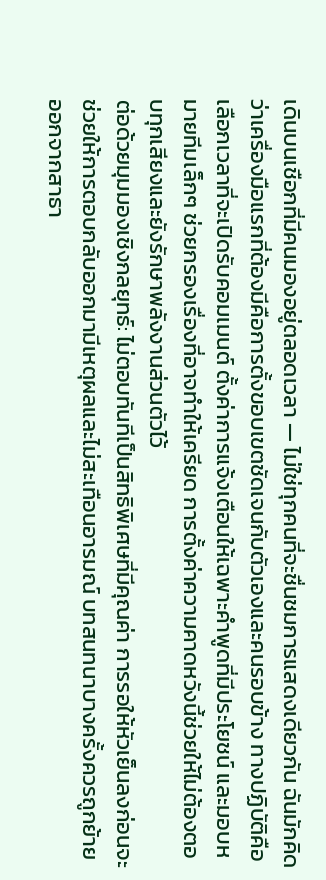เดินบนเชือกที่มีคนมองอยู่ตลอดเวลา — ไม่ใช่ทุกคนที่จะชื่นชมการแสดงเดียวกัน ฉันมักคิดว่าเครื่องมือแรกที่ต้องมีคือการตั้งขอบเขตชัดเจนกับตัวเองและคนรอบข้าง ทางปฏิบัติคือเลือกเวลาที่จะเปิดรับคอมเมนต์ ตั้งค่าการแจ้งเตือนให้เฉพาะคำพูดที่มีประโยชน์ และมอบหมายทีมเล็กๆ ช่วยกรองเรื่องที่อาจทำให้เครียด การตั้งค่าความคาดหวังนี้ช่วยให้ไม่ต้องตอบทุกเสียงและยังรักษาพลังงานส่วนตัวไว้
ต่อด้วยมุมมองเชิงกลยุทธ์: ไม่ตอบทันทีเป็นสิทธิพิเศษที่มีคุณค่า การรอให้หัวเย็นลงก่อนจะช่วยให้การตอบกลับออกมามีเหตุผลและไม่สะเทือนอารมณ์ บทสนทนาบางครั้งควรถูกย้ายออกจากสาธา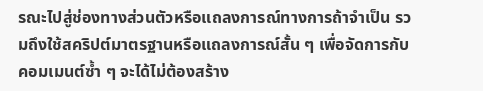รณะไปสู่ช่องทางส่วนตัวหรือแถลงการณ์ทางการถ้าจำเป็น รวมถึงใช้สคริปต์มาตรฐานหรือแถลงการณ์สั้น ๆ เพื่อจัดการกับคอมเมนต์ซ้ำ ๆ จะได้ไม่ต้องสร้าง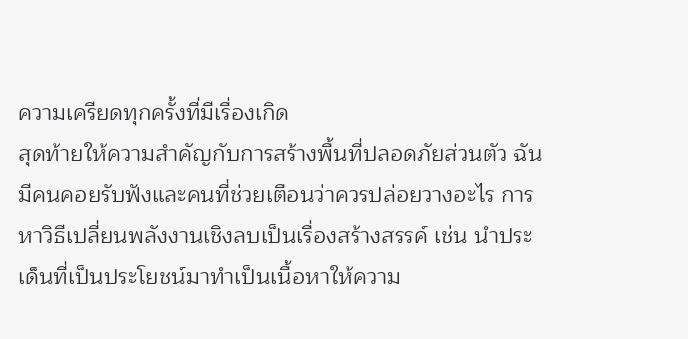ความเครียดทุกครั้งที่มีเรื่องเกิด
สุดท้ายให้ความสำคัญกับการสร้างพื้นที่ปลอดภัยส่วนตัว ฉันมีคนคอยรับฟังและคนที่ช่วยเตือนว่าควรปล่อยวางอะไร การหาวิธีเปลี่ยนพลังงานเชิงลบเป็นเรื่องสร้างสรรค์ เช่น นำประเด็นที่เป็นประโยชน์มาทำเป็นเนื้อหาให้ความ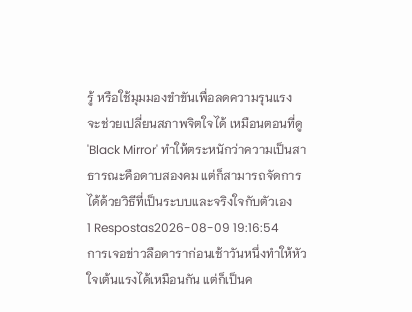รู้ หรือใช้มุมมองขำขันเพื่อลดความรุนแรง จะช่วยเปลี่ยนสภาพจิตใจได้ เหมือนตอนที่ดู 'Black Mirror' ทำให้ตระหนักว่าความเป็นสาธารณะคือดาบสองคม แต่ก็สามารถจัดการได้ด้วยวิธีที่เป็นระบบและจริงใจกับตัวเอง
1 Respostas2026-08-09 19:16:54
การเจอข่าวลือดาราก่อนเช้าวันหนึ่งทำให้หัวใจเต้นแรงได้เหมือนกัน แต่ก็เป็นค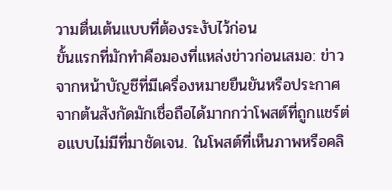วามตื่นเต้นแบบที่ต้องระงับไว้ก่อน
ขั้นแรกที่มักทำคือมองที่แหล่งข่าวก่อนเสมอ: ข่าวจากหน้าบัญชีที่มีเครื่องหมายยืนยันหรือประกาศจากต้นสังกัดมักเชื่อถือได้มากกว่าโพสต์ที่ถูกแชร์ต่อแบบไม่มีที่มาชัดเจน. ในโพสต์ที่เห็นภาพหรือคลิ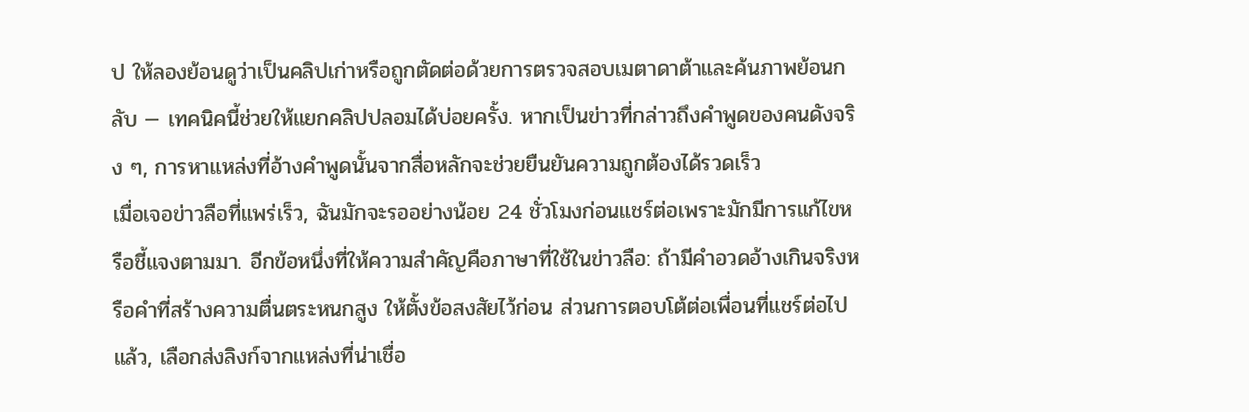ป ให้ลองย้อนดูว่าเป็นคลิปเก่าหรือถูกตัดต่อด้วยการตรวจสอบเมตาดาต้าและค้นภาพย้อนกลับ — เทคนิคนี้ช่วยให้แยกคลิปปลอมได้บ่อยครั้ง. หากเป็นข่าวที่กล่าวถึงคำพูดของคนดังจริง ๆ, การหาแหล่งที่อ้างคำพูดนั้นจากสื่อหลักจะช่วยยืนยันความถูกต้องได้รวดเร็ว
เมื่อเจอข่าวลือที่แพร่เร็ว, ฉันมักจะรออย่างน้อย 24 ชั่วโมงก่อนแชร์ต่อเพราะมักมีการแก้ไขหรือชี้แจงตามมา. อีกข้อหนึ่งที่ให้ความสำคัญคือภาษาที่ใช้ในข่าวลือ: ถ้ามีคำอวดอ้างเกินจริงหรือคำที่สร้างความตื่นตระหนกสูง ให้ตั้งข้อสงสัยไว้ก่อน ส่วนการตอบโต้ต่อเพื่อนที่แชร์ต่อไปแล้ว, เลือกส่งลิงก์จากแหล่งที่น่าเชื่อ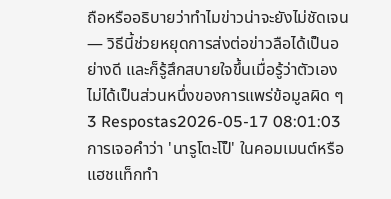ถือหรืออธิบายว่าทำไมข่าวน่าจะยังไม่ชัดเจน — วิธีนี้ช่วยหยุดการส่งต่อข่าวลือได้เป็นอย่างดี และก็รู้สึกสบายใจขึ้นเมื่อรู้ว่าตัวเองไม่ได้เป็นส่วนหนึ่งของการแพร่ข้อมูลผิด ๆ
3 Respostas2026-05-17 08:01:03
การเจอคำว่า 'นารูโตะโป็' ในคอมเมนต์หรือแฮชแท็กทำ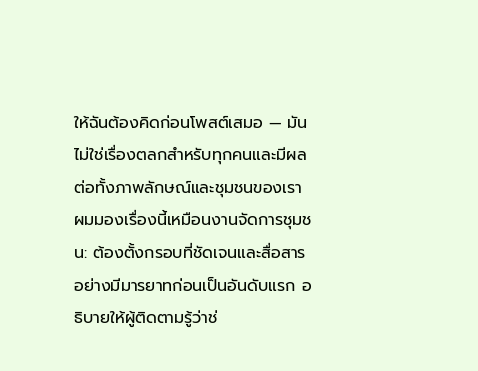ให้ฉันต้องคิดก่อนโพสต์เสมอ — มันไม่ใช่เรื่องตลกสำหรับทุกคนและมีผลต่อทั้งภาพลักษณ์และชุมชนของเรา
ผมมองเรื่องนี้เหมือนงานจัดการชุมชน: ต้องตั้งกรอบที่ชัดเจนและสื่อสารอย่างมีมารยาทก่อนเป็นอันดับแรก อธิบายให้ผู้ติดตามรู้ว่าช่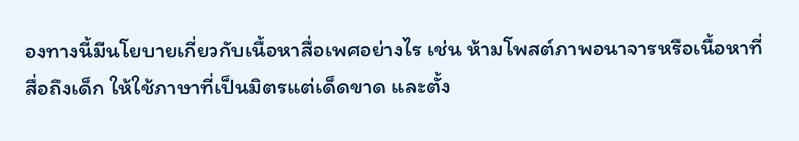องทางนี้มีนโยบายเกี่ยวกับเนื้อหาสื่อเพศอย่างไร เช่น ห้ามโพสต์ภาพอนาจารหรือเนื้อหาที่สื่อถึงเด็ก ให้ใช้ภาษาที่เป็นมิตรแต่เด็ดขาด และตั้ง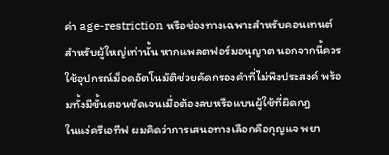ค่า age-restriction หรือช่องทางเฉพาะสำหรับคอนเทนต์สำหรับผู้ใหญ่เท่านั้น หากแพลตฟอร์มอนุญาต นอกจากนี้ควรใช้อุปกรณ์ม็อดอัตโนมัติช่วยคัดกรองคำที่ไม่พึงประสงค์ พร้อมทั้งมีขั้นตอนชัดเจนเมื่อต้องลบหรือแบนผู้ใช้ที่ผิดกฎ
ในแง่ครีเอทีฟ ผมคิดว่าการเสนอทางเลือกคือกุญแจ พยา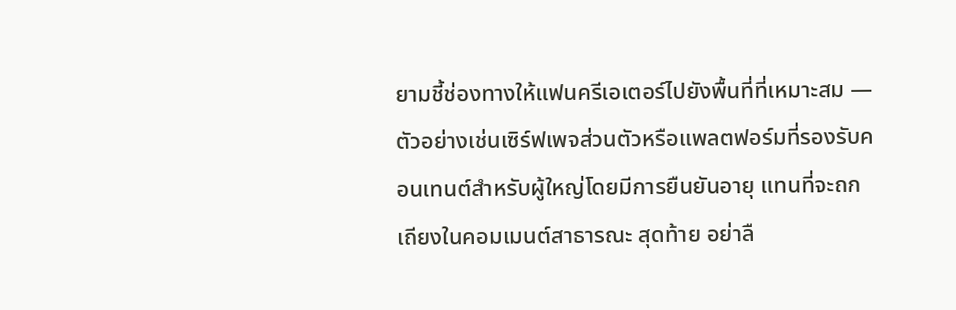ยามชี้ช่องทางให้แฟนครีเอเตอร์ไปยังพื้นที่ที่เหมาะสม — ตัวอย่างเช่นเซิร์ฟเพจส่วนตัวหรือแพลตฟอร์มที่รองรับคอนเทนต์สำหรับผู้ใหญ่โดยมีการยืนยันอายุ แทนที่จะถกเถียงในคอมเมนต์สาธารณะ สุดท้าย อย่าลื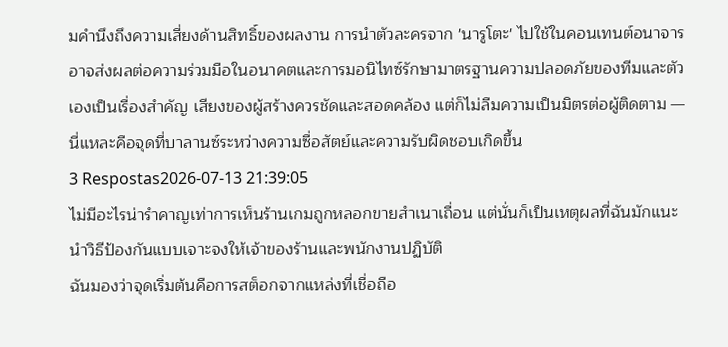มคำนึงถึงความเสี่ยงด้านสิทธิ์ของผลงาน การนำตัวละครจาก 'นารูโตะ' ไปใช้ในคอนเทนต์อนาจารอาจส่งผลต่อความร่วมมือในอนาคตและการมอนิไทซ์รักษามาตรฐานความปลอดภัยของทีมและตัวเองเป็นเรื่องสำคัญ เสียงของผู้สร้างควรชัดและสอดคล้อง แต่ก็ไม่ลืมความเป็นมิตรต่อผู้ติดตาม — นี่แหละคือจุดที่บาลานซ์ระหว่างความซื่อสัตย์และความรับผิดชอบเกิดขึ้น
3 Respostas2026-07-13 21:39:05
ไม่มีอะไรน่ารำคาญเท่าการเห็นร้านเกมถูกหลอกขายสำเนาเถื่อน แต่นั่นก็เป็นเหตุผลที่ฉันมักแนะนำวิธีป้องกันแบบเจาะจงให้เจ้าของร้านและพนักงานปฏิบัติ
ฉันมองว่าจุดเริ่มต้นคือการสต็อกจากแหล่งที่เชื่อถือ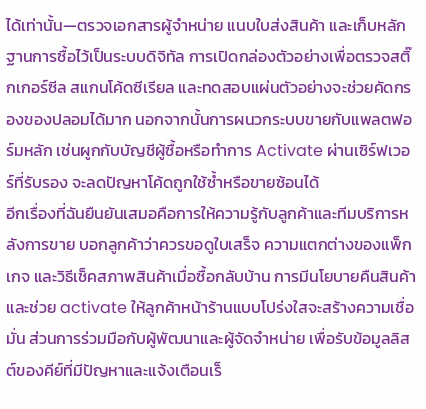ได้เท่านั้น—ตรวจเอกสารผู้จำหน่าย แนบใบส่งสินค้า และเก็บหลักฐานการซื้อไว้เป็นระบบดิจิทัล การเปิดกล่องตัวอย่างเพื่อตรวจสติ๊กเกอร์ซีล สแกนโค้ดซีเรียล และทดสอบแผ่นตัวอย่างจะช่วยคัดกรองของปลอมได้มาก นอกจากนั้นการผนวกระบบขายกับแพลตฟอร์มหลัก เช่นผูกกับบัญชีผู้ซื้อหรือทำการ Activate ผ่านเซิร์ฟเวอร์ที่รับรอง จะลดปัญหาโค้ดถูกใช้ซ้ำหรือขายซ้อนได้
อีกเรื่องที่ฉันยืนยันเสมอคือการให้ความรู้กับลูกค้าและทีมบริการหลังการขาย บอกลูกค้าว่าควรขอดูใบเสร็จ ความแตกต่างของแพ็กเกจ และวิธีเช็คสภาพสินค้าเมื่อซื้อกลับบ้าน การมีนโยบายคืนสินค้าและช่วย activate ให้ลูกค้าหน้าร้านแบบโปร่งใสจะสร้างความเชื่อมั่น ส่วนการร่วมมือกับผู้พัฒนาและผู้จัดจำหน่าย เพื่อรับข้อมูลลิสต์ของคีย์ที่มีปัญหาและแจ้งเตือนเร็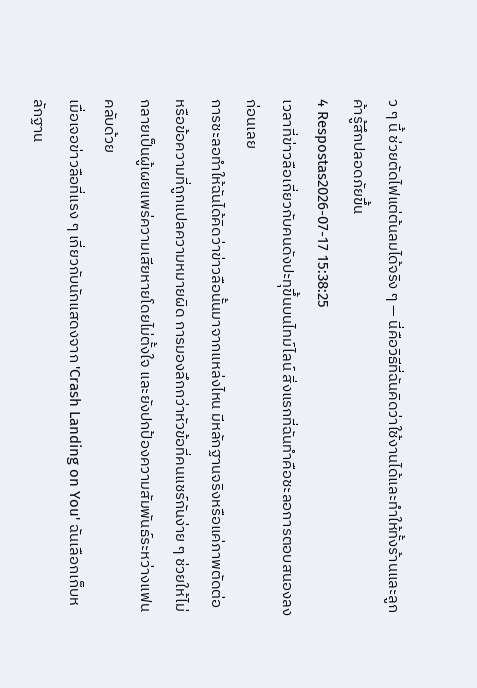ว ๆ นี้ ช่วยตัดไฟแต่ต้นลมได้จริง ๆ — นี่คือวิธีที่ฉันคิดว่าใช้งานได้และทำให้ทั้งร้านและลูกค้ารู้สึกปลอดภัยขึ้น
4 Respostas2026-07-17 15:38:25
เวลาที่ข่าวลือเกี่ยวกับคนดังปะทุขึ้นบนไทม์ไลน์ สิ่งแรกที่ฉันทำคือชะลอการตอบสนองลงก่อนเลย
การชะลอทำให้ฉันได้คิดว่าข่าวลือนั้นมาจากแหล่งไหน มีหลักฐานจริงหรือแค่ภาพตัดต่อหรือข้อความที่ถูกแปลความหมายผิด การมองลึกกว่าหัวข้อที่คนแชร์กันง่าย ๆ ช่วยให้ไม่กลายเป็นผู้เผยแพร่ความเสียหายโดยไม่ตั้งใจ และยังปกป้องความสัมพันธ์ระหว่างแฟนคลับด้วย
เมื่อเจอข่าวลือที่แรง ๆ เกี่ยวกับนักแสดงจาก 'Crash Landing on You' ฉันเลือกเก็บหลักฐาน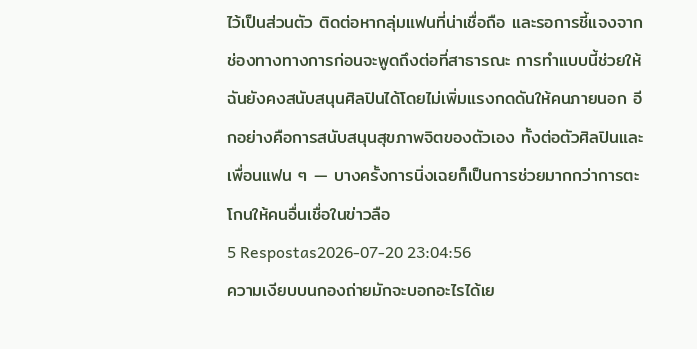ไว้เป็นส่วนตัว ติดต่อหากลุ่มแฟนที่น่าเชื่อถือ และรอการชี้แจงจากช่องทางทางการก่อนจะพูดถึงต่อที่สาธารณะ การทำแบบนี้ช่วยให้ฉันยังคงสนับสนุนศิลปินได้โดยไม่เพิ่มแรงกดดันให้คนภายนอก อีกอย่างคือการสนับสนุนสุขภาพจิตของตัวเอง ทั้งต่อตัวศิลปินและเพื่อนแฟน ๆ — บางครั้งการนิ่งเฉยก็เป็นการช่วยมากกว่าการตะโกนให้คนอื่นเชื่อในข่าวลือ
5 Respostas2026-07-20 23:04:56
ความเงียบบนกองถ่ายมักจะบอกอะไรได้เย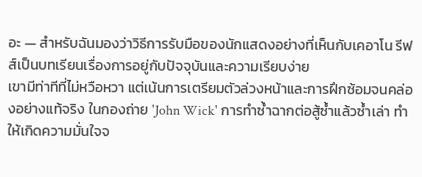อะ — สำหรับฉันมองว่าวิธีการรับมือของนักแสดงอย่างที่เห็นกับเคอาโน รีฟส์เป็นบทเรียนเรื่องการอยู่กับปัจจุบันและความเรียบง่าย
เขามีท่าทีที่ไม่หวือหวา แต่เน้นการเตรียมตัวล่วงหน้าและการฝึกซ้อมจนคล่องอย่างแท้จริง ในกองถ่าย 'John Wick' การทำซ้ำฉากต่อสู้ซ้ำแล้วซ้ำเล่า ทำให้เกิดความมั่นใจจ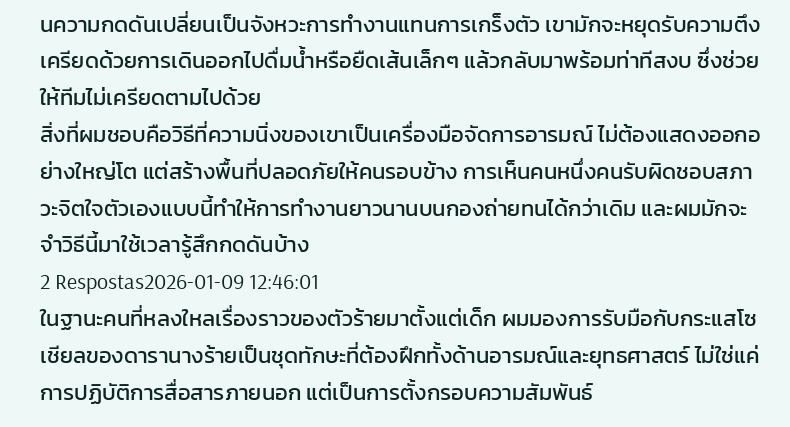นความกดดันเปลี่ยนเป็นจังหวะการทำงานแทนการเกร็งตัว เขามักจะหยุดรับความตึงเครียดด้วยการเดินออกไปดื่มน้ำหรือยืดเส้นเล็กๆ แล้วกลับมาพร้อมท่าทีสงบ ซึ่งช่วยให้ทีมไม่เครียดตามไปด้วย
สิ่งที่ผมชอบคือวิธีที่ความนิ่งของเขาเป็นเครื่องมือจัดการอารมณ์ ไม่ต้องแสดงออกอย่างใหญ่โต แต่สร้างพื้นที่ปลอดภัยให้คนรอบข้าง การเห็นคนหนึ่งคนรับผิดชอบสภาวะจิตใจตัวเองแบบนี้ทำให้การทำงานยาวนานบนกองถ่ายทนได้กว่าเดิม และผมมักจะจำวิธีนี้มาใช้เวลารู้สึกกดดันบ้าง
2 Respostas2026-01-09 12:46:01
ในฐานะคนที่หลงใหลเรื่องราวของตัวร้ายมาตั้งแต่เด็ก ผมมองการรับมือกับกระแสโซเชียลของดารานางร้ายเป็นชุดทักษะที่ต้องฝึกทั้งด้านอารมณ์และยุทธศาสตร์ ไม่ใช่แค่การปฏิบัติการสื่อสารภายนอก แต่เป็นการตั้งกรอบความสัมพันธ์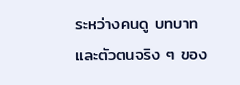ระหว่างคนดู บทบาท และตัวตนจริง ๆ ของ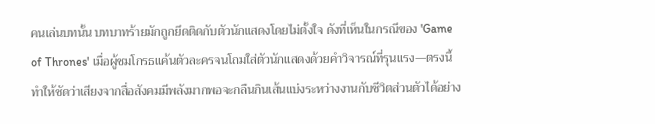คนเล่นบทนั้น บทบาทร้ายมักถูกยึดติดกับตัวนักแสดงโดยไม่ตั้งใจ ดังที่เห็นในกรณีของ 'Game of Thrones' เมื่อผู้ชมโกรธแค้นตัวละครจนโถมใส่ตัวนักแสดงด้วยคำวิจารณ์ที่รุนแรง—ตรงนี้ทำให้ชัดว่าเสียงจากสื่อสังคมมีพลังมากพอจะกลืนกินเส้นแบ่งระหว่างงานกับชีวิตส่วนตัวได้อย่าง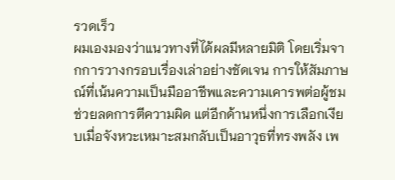รวดเร็ว
ผมเองมองว่าแนวทางที่ได้ผลมีหลายมิติ โดยเริ่มจากการวางกรอบเรื่องเล่าอย่างชัดเจน การให้สัมภาษณ์ที่เน้นความเป็นมืออาชีพและความเคารพต่อผู้ชมช่วยลดการตีความผิด แต่อีกด้านหนึ่งการเลือกเงียบเมื่อจังหวะเหมาะสมกลับเป็นอาวุธที่ทรงพลัง เพ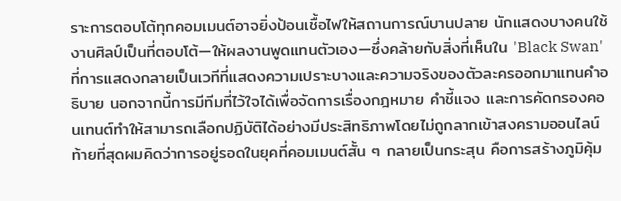ราะการตอบโต้ทุกคอมเมนต์อาจยิ่งป้อนเชื้อไฟให้สถานการณ์บานปลาย นักแสดงบางคนใช้งานศิลป์เป็นที่ตอบโต้—ให้ผลงานพูดแทนตัวเอง—ซึ่งคล้ายกับสิ่งที่เห็นใน 'Black Swan' ที่การแสดงกลายเป็นเวทีที่แสดงความเปราะบางและความจริงของตัวละครออกมาแทนคำอธิบาย นอกจากนี้การมีทีมที่ไว้ใจได้เพื่อจัดการเรื่องกฎหมาย คำชี้แจง และการคัดกรองคอนเทนต์ทำให้สามารถเลือกปฏิบัติได้อย่างมีประสิทธิภาพโดยไม่ถูกลากเข้าสงครามออนไลน์
ท้ายที่สุดผมคิดว่าการอยู่รอดในยุคที่คอมเมนต์สั้น ๆ กลายเป็นกระสุน คือการสร้างภูมิคุ้ม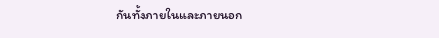กันทั้งภายในและภายนอก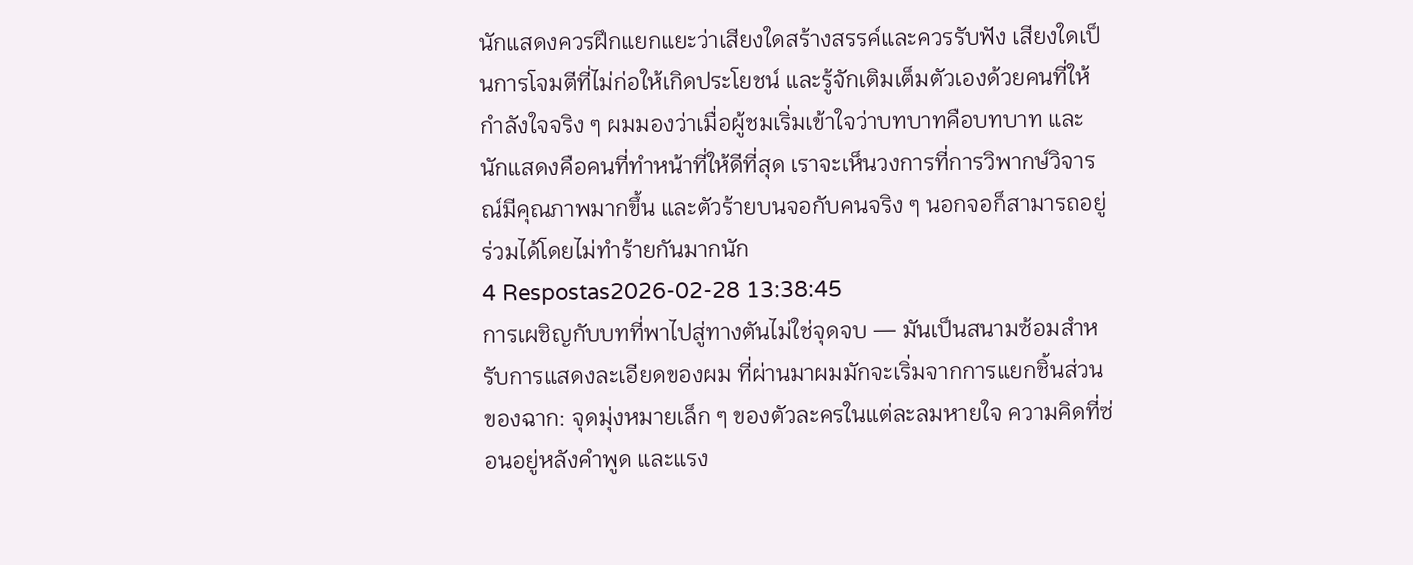นักแสดงควรฝึกแยกแยะว่าเสียงใดสร้างสรรค์และควรรับฟัง เสียงใดเป็นการโจมตีที่ไม่ก่อให้เกิดประโยชน์ และรู้จักเติมเต็มตัวเองด้วยคนที่ให้กำลังใจจริง ๆ ผมมองว่าเมื่อผู้ชมเริ่มเข้าใจว่าบทบาทคือบทบาท และนักแสดงคือคนที่ทำหน้าที่ให้ดีที่สุด เราจะเห็นวงการที่การวิพากษ์วิจารณ์มีคุณภาพมากขึ้น และตัวร้ายบนจอกับคนจริง ๆ นอกจอก็สามารถอยู่ร่วมได้โดยไม่ทำร้ายกันมากนัก
4 Respostas2026-02-28 13:38:45
การเผชิญกับบทที่พาไปสู่ทางตันไม่ใช่จุดจบ — มันเป็นสนามซ้อมสำหรับการแสดงละเอียดของผม ที่ผ่านมาผมมักจะเริ่มจากการแยกชิ้นส่วนของฉาก: จุดมุ่งหมายเล็ก ๆ ของตัวละครในแต่ละลมหายใจ ความคิดที่ซ่อนอยู่หลังคำพูด และแรง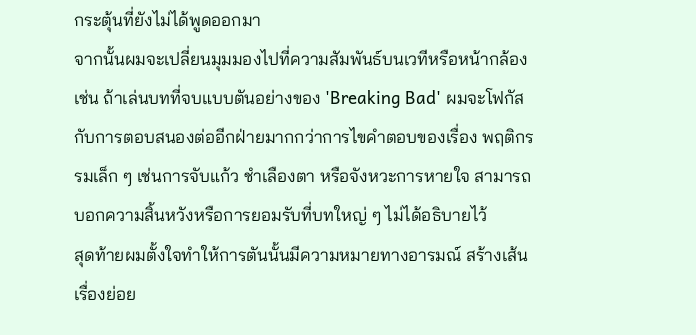กระตุ้นที่ยังไม่ได้พูดออกมา
จากนั้นผมจะเปลี่ยนมุมมองไปที่ความสัมพันธ์บนเวทีหรือหน้ากล้อง เช่น ถ้าเล่นบทที่จบแบบตันอย่างของ 'Breaking Bad' ผมจะโฟกัสกับการตอบสนองต่ออีกฝ่ายมากกว่าการไขคำตอบของเรื่อง พฤติกรรมเล็ก ๆ เช่นการจับแก้ว ชำเลืองตา หรือจังหวะการหายใจ สามารถบอกความสิ้นหวังหรือการยอมรับที่บทใหญ่ ๆ ไม่ได้อธิบายไว้
สุดท้ายผมตั้งใจทำให้การตันนั้นมีความหมายทางอารมณ์ สร้างเส้นเรื่องย่อย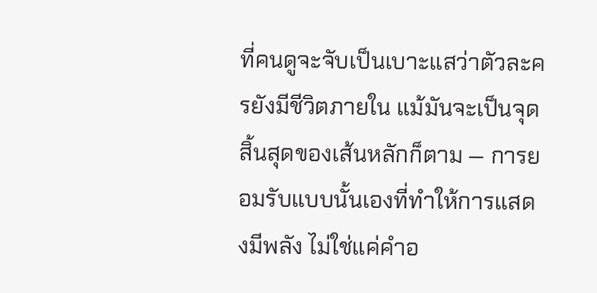ที่คนดูจะจับเป็นเบาะแสว่าตัวละครยังมีชีวิตภายใน แม้มันจะเป็นจุดสิ้นสุดของเส้นหลักก็ตาม — การยอมรับแบบนั้นเองที่ทำให้การแสดงมีพลัง ไม่ใช่แค่คำอ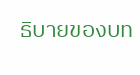ธิบายของบท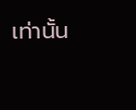เท่านั้น